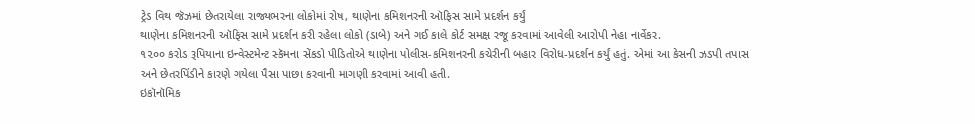ટ્રેડ વિથ જૅઝમાં છેતરાયેલા રાજ્યભરના લોકોમાં રોષ, થાણેના કમિશનરની ઑફિસ સામે પ્રદર્શન કર્યું
થાણેના કમિશનરની ઑફિસ સામે પ્રદર્શન કરી રહેલા લોકો (ડાબે) અને ગઈ કાલે કોર્ટ સમક્ષ રજૂ કરવામાં આવેલી આરોપી નેહા નાર્વેકર.
૧૨૦૦ કરોડ રૂપિયાના ઇન્વેસ્ટમેન્ટ સ્કૅમના સેંકડો પીડિતોએ થાણેના પોલીસ-કમિશનરની કચેરીની બહાર વિરોધ-પ્રદર્શન કર્યું હતું. એમાં આ કેસની ઝડપી તપાસ અને છેતરપિંડીને કારણે ગયેલા પૈસા પાછા કરવાની માગણી કરવામાં આવી હતી.
ઇકૉનૉમિક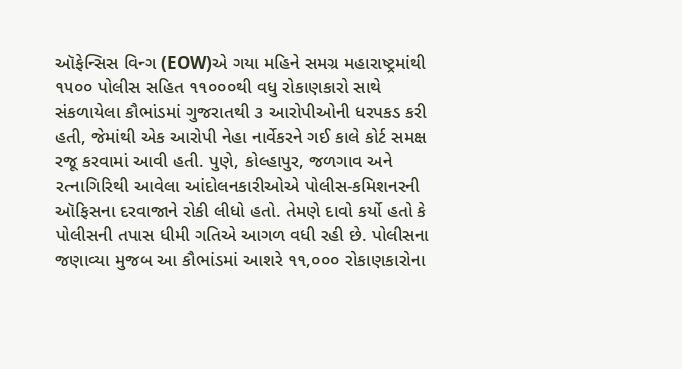ઑફેન્સિસ વિન્ગ (EOW)એ ગયા મહિને સમગ્ર મહારાષ્ટ્રમાંથી ૧૫૦૦ પોલીસ સહિત ૧૧૦૦૦થી વધુ રોકાણકારો સાથે સંકળાયેલા કૌભાંડમાં ગુજરાતથી ૩ આરોપીઓની ધરપકડ કરી હતી, જેમાંથી એક આરોપી નેહા નાર્વેકરને ગઈ કાલે કોર્ટ સમક્ષ રજૂ કરવામાં આવી હતી. પુણે, કોલ્હાપુર, જળગાવ અને રત્નાગિરિથી આવેલા આંદોલનકારીઓએ પોલીસ-કમિશનરની ઑફિસના દરવાજાને રોકી લીધો હતો. તેમણે દાવો કર્યો હતો કે પોલીસની તપાસ ધીમી ગતિએ આગળ વધી રહી છે. પોલીસના જણાવ્યા મુજબ આ કૌભાંડમાં આશરે ૧૧,૦૦૦ રોકાણકારોના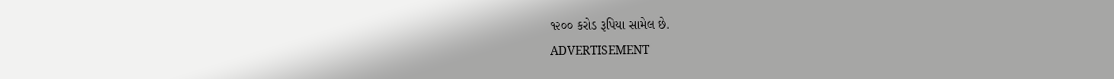૧૨૦૦ કરોડ રૂપિયા સામેલ છે.
ADVERTISEMENT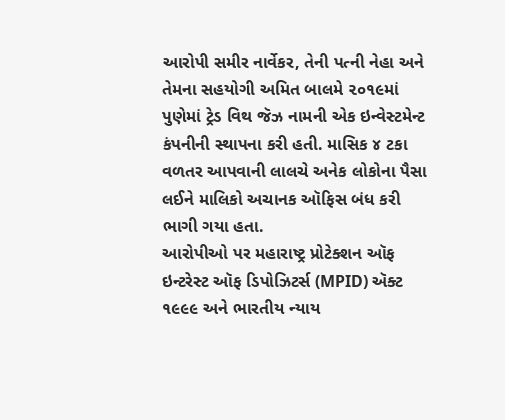આરોપી સમીર નાર્વેકર, તેની પત્ની નેહા અને તેમના સહયોગી અમિત બાલમે ૨૦૧૯માં પુણેમાં ટ્રેડ વિથ જૅઝ નામની એક ઇન્વેસ્ટમેન્ટ કંપનીની સ્થાપના કરી હતી. માસિક ૪ ટકા વળતર આપવાની લાલચે અનેક લોકોના પૈસા લઈને માલિકો અચાનક ઑફિસ બંધ કરી ભાગી ગયા હતા.
આરોપીઓ પર મહારાષ્ટ્ર પ્રોટેક્શન ઑફ ઇન્ટરેસ્ટ ઑફ ડિપોઝિટર્સ (MPID) ઍક્ટ ૧૯૯૯ અને ભારતીય ન્યાય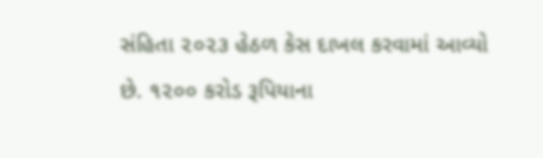સંહિતા ૨૦૨૩ હેઠળ કેસ દાખલ કરવામાં આવ્યો છે. ૧૨૦૦ કરોડ રૂપિયાના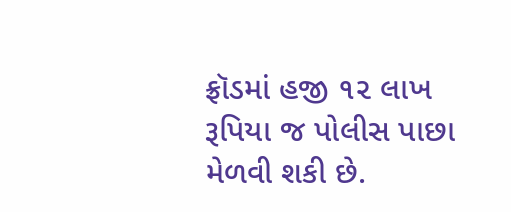ફ્રૉડમાં હજી ૧૨ લાખ રૂપિયા જ પોલીસ પાછા મેળવી શકી છે.